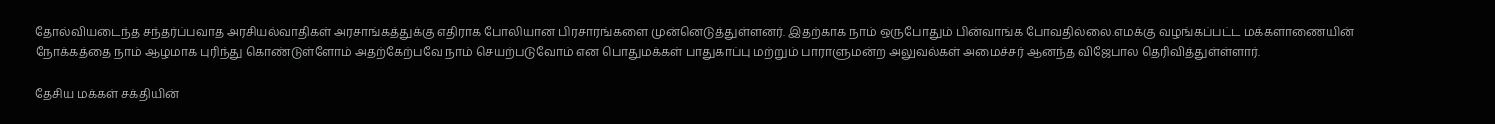தோல்வியடைந்த சந்தர்ப்பவாத அரசியல்வாதிகள் அரசாங்கத்துக்கு எதிராக போலியான பிரசாரங்களை முன்னெடுத்துள்ளனர். இதற்காக நாம் ஒருபோதும் பின்வாங்க போவதில்லை.எமக்கு வழங்கப்பட்ட மக்களாணையின் நோக்கத்தை நாம் ஆழமாக புரிந்து கொண்டுள்ளோம் அதற்கேற்பவே நாம் செயற்படுவோம் என பொதுமக்கள் பாதுகாப்பு மற்றும் பாராளுமன்ற அலுவல்கள் அமைச்சர் ஆனந்த விஜேபால தெரிவித்துள்ள்ளார்.

தேசிய மக்கள் சக்தியின்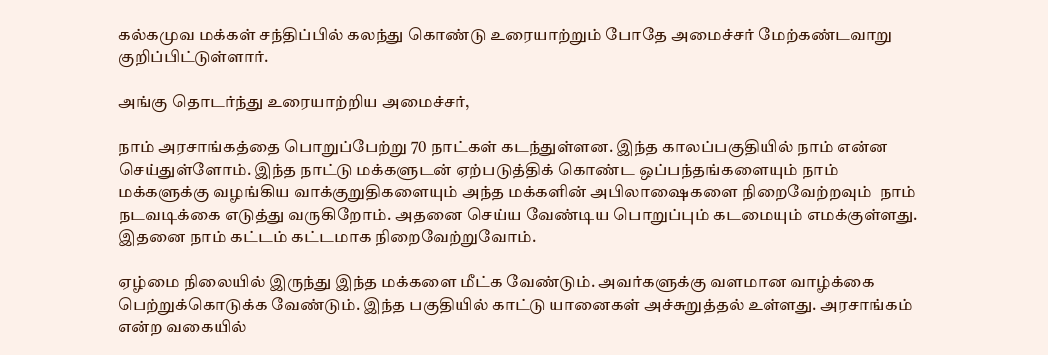கல்கமுவ மக்கள் சந்திப்பில் கலந்து கொண்டு உரையாற்றும் போதே அமைச்சர் மேற்கண்டவாறு குறிப்பிட்டுள்ளார்.

அங்கு தொடர்ந்து உரையாற்றிய அமைச்சர்,

நாம் அரசாங்கத்தை பொறுப்பேற்று 70 நாட்கள் கடந்துள்ளன. இந்த காலப்பகுதியில் நாம் என்ன செய்துள்ளோம். இந்த நாட்டு மக்களுடன் ஏற்படுத்திக் கொண்ட ஒப்பந்தங்களையும் நாம் மக்களுக்கு வழங்கிய வாக்குறுதிகளையும் அந்த மக்களின் அபிலாஷைகளை நிறைவேற்றவும்  நாம் நடவடிக்கை எடுத்து வருகிறோம். அதனை செய்ய வேண்டிய பொறுப்பும் கடமையும் எமக்குள்ளது. இதனை நாம் கட்டம் கட்டமாக நிறைவேற்றுவோம்.

ஏழ்மை நிலையில் இருந்து இந்த மக்களை மீட்க வேண்டும். அவர்களுக்கு வளமான வாழ்க்கை பெற்றுக்கொடுக்க வேண்டும். இந்த பகுதியில் காட்டு யானைகள் அச்சுறுத்தல் உள்ளது. அரசாங்கம் என்ற வகையில்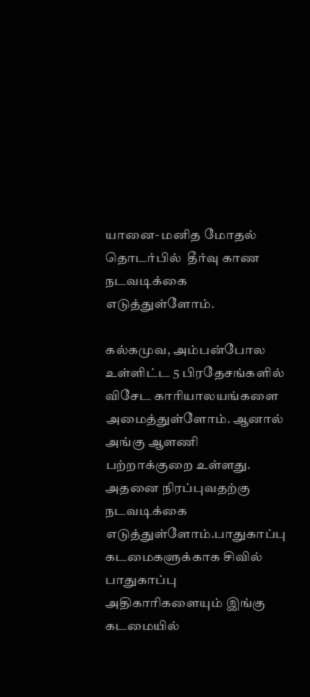யானை- மனித மோதல் தொடர்பில்  தீர்வு காண நடவடிக்கை எடுத்துள்ளோம்.

கல்கமுவ, அம்பன்போல உள்ளிட்ட 5 பிரதேசங்களில் விசேட காரியாலயங்களை அமைத்துள்ளோம். ஆனால் அங்கு ஆளணி பற்றாக்குறை உள்ளது. அதனை நிரப்புவதற்கு நடவடிக்கை எடுத்துள்ளோம்.பாதுகாப்பு கடமைகளுக்காக சிவில் பாதுகாப்பு அதிகாரிகளையும் இங்கு கடமையில்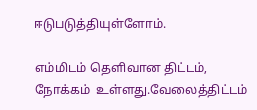ஈடுபடுத்தியுள்ளோம்.

எம்மிடம் தெளிவான திட்டம், நோக்கம்  உள்ளது.வேலைத்திட்டம்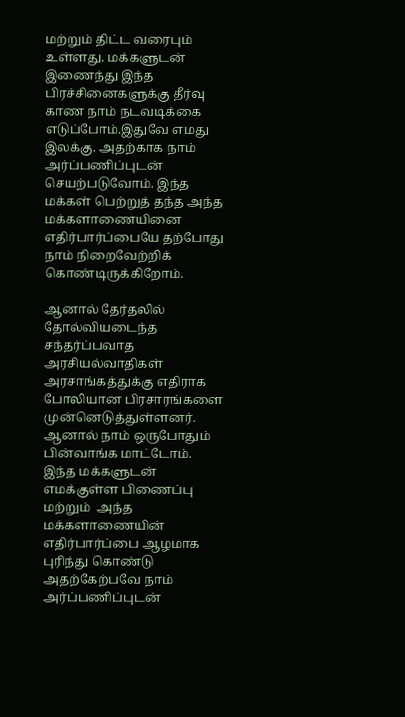மற்றும் திட்ட வரைபும் உள்ளது. மக்களுடன் இணைந்து இந்த பிரச்சினைகளுக்கு தீர்வு காண நாம் நடவடிக்கை எடுப்போம்.இதுவே எமது இலக்கு. அதற்காக நாம் அர்ப்பணிப்புடன் செயற்படுவோம். இந்த மக்கள் பெற்றுத் தந்த அந்த மக்களாணையினை எதிர்பார்ப்பையே தற்போது நாம் நிறைவேற்றிக் கொண்டிருக்கிறோம்.

ஆனால் தேர்தலில் தோல்வியடைந்த சந்தர்ப்பவாத அரசியல்வாதிகள் அரசாங்கத்துக்கு எதிராக போலியான பிரசாரங்களை முன்னெடுத்துள்ளனர். ஆனால் நாம் ஒருபோதும் பின்வாங்க மாட்டோம். இந்த மக்களுடன் எமக்குள்ள பிணைப்பு மற்றும்  அந்த மக்களாணையின் எதிர்பார்ப்பை ஆழமாக புரிந்து கொண்டு அதற்கேற்பவே நாம் அர்ப்பணிப்புடன்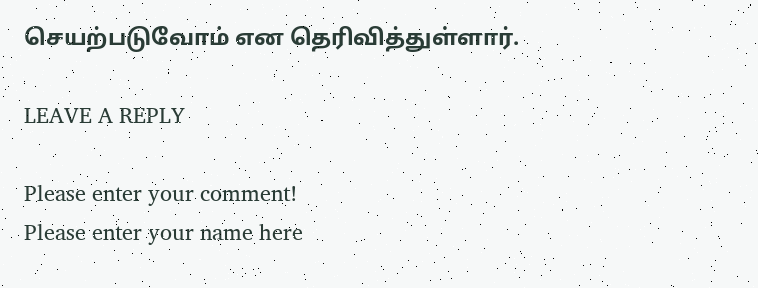செயற்படுவோம் என தெரிவித்துள்ளார்.

LEAVE A REPLY

Please enter your comment!
Please enter your name here